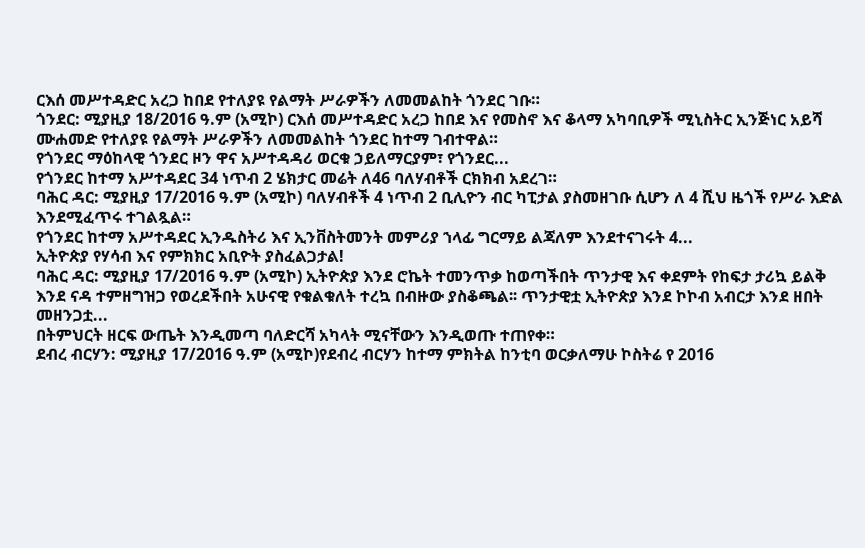ርእሰ መሥተዳድር አረጋ ከበደ የተለያዩ የልማት ሥራዎችን ለመመልከት ጎንደር ገቡ።
ጎንደር: ሚያዚያ 18/2016 ዓ.ም (አሚኮ) ርእሰ መሥተዳድር አረጋ ከበደ እና የመስኖ እና ቆላማ አካባቢዎች ሚኒስትር ኢንጅነር አይሻ ሙሐመድ የተለያዩ የልማት ሥራዎችን ለመመልከት ጎንደር ከተማ ገብተዋል።
የጎንደር ማዕከላዊ ጎንደር ዞን ዋና አሥተዳዳሪ ወርቁ ኃይለማርያም፣ የጎንደር...
የጎንደር ከተማ አሥተዳደር 34 ነጥብ 2 ሄክታር መሬት ለ46 ባለሃብቶች ርክክብ አደረገ።
ባሕር ዳር: ሚያዚያ 17/2016 ዓ.ም (አሚኮ) ባለሃብቶች 4 ነጥብ 2 ቢሊዮን ብር ካፒታል ያስመዘገቡ ሲሆን ለ 4 ሺህ ዜጎች የሥራ እድል እንደሚፈጥሩ ተገልጿል።
የጎንደር ከተማ አሥተዳደር ኢንዱስትሪ እና ኢንቨስትመንት መምሪያ ኀላፊ ግርማይ ልጃለም እንደተናገሩት 4...
ኢትዮጵያ የሃሳብ እና የምክክር አቢዮት ያስፈልጋታል!
ባሕር ዳር: ሚያዚያ 17/2016 ዓ.ም (አሚኮ) ኢትዮጵያ እንደ ሮኬት ተመንጥቃ ከወጣችበት ጥንታዊ እና ቀደምት የከፍታ ታሪኳ ይልቅ እንደ ናዳ ተምዘግዝጋ የወረደችበት አሁናዊ የቁልቁለት ተረኳ በብዙው ያስቆጫል፡፡ ጥንታዊቷ ኢትዮጵያ እንደ ኮኮብ አብርታ እንደ ዘበት መዘንጋቷ...
በትምህርት ዘርፍ ውጤት እንዲመጣ ባለድርሻ አካላት ሚናቸውን እንዲወጡ ተጠየቀ።
ደብረ ብርሃን: ሚያዚያ 17/2016 ዓ.ም (አሚኮ)የደብረ ብርሃን ከተማ ምክትል ከንቲባ ወርቃለማሁ ኮስትሬ የ 2016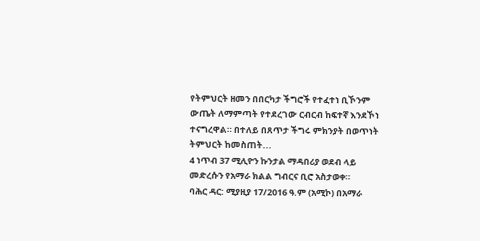የትምህርት ዘመን በበርካታ ችግሮች የተፈተነ ቢኾንም ውጤት ለማምጣት የተደረገው ርብርብ ከፍተኛ እንደኾነ ተናግረዋል። በተለይ በጸጥታ ችግሩ ምክንያት በወጥነት ትምህርት ከመስጠት...
4 ነጥብ 37 ሚሊዮን ኩንታል ማዳበሪያ ወደብ ላይ መድረሱን የአማራ ክልል ግብርና ቢሮ አስታወቀ።
ባሕር ዳር: ሚያዚያ 17/2016 ዓ.ም (አሚኮ) በአማራ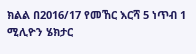ክልል በ2016/17 የመኸር እርሻ 5 ነጥብ 1 ሚሊዮን ሄክታር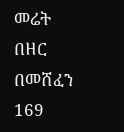መሬት በዘር በመሸፈን 169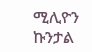ሚሊዮን ኩንታል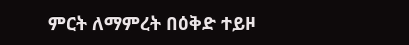ምርት ለማምረት በዕቅድ ተይዞ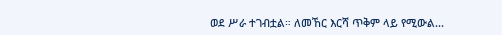ወደ ሥራ ተገብቷል። ለመኸር እርሻ ጥቅም ላይ የሚውል...